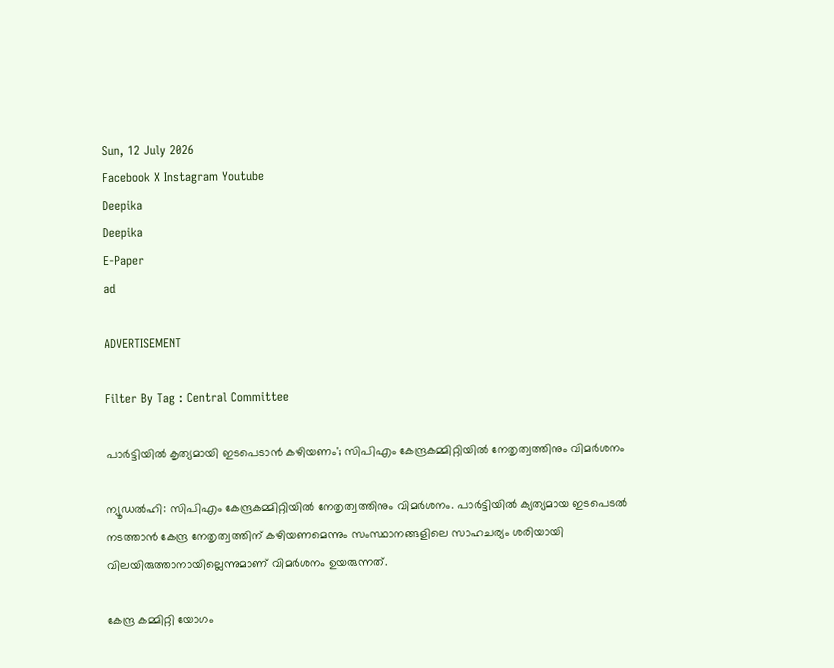Sun, 12 July 2026
Facebook X Instagram Youtube
Deepika
Deepika
E-Paper
ad

ADVERTISEMENT

Filter By Tag : Central Committee

പാർട്ടിയിൽ കൃത്യമായി ഇടപെടാൻ കഴിയണം'; സിപിഎം കേന്ദ്രകമ്മിറ്റിയിൽ നേതൃത്വത്തിനും വിമർശനം

ന്യൂഡൽഹി: സിപിഎം കേന്ദ്രകമ്മിറ്റിയിൽ നേതൃത്വത്തിനും വിമർശനം. പാർട്ടിയിൽ ക്യത്യമായ ഇടപെടൽ നടത്താൻ കേന്ദ്ര നേതൃത്വത്തിന് കഴിയണമെന്നും സംസ്ഥാനങ്ങളിലെ സാഹചര്യം ശരിയായി വിലയിരുത്താനായില്ലെന്നുമാണ് വിമർശനം ഉയരുന്നത്.

കേന്ദ്ര കമ്മിറ്റി യോഗം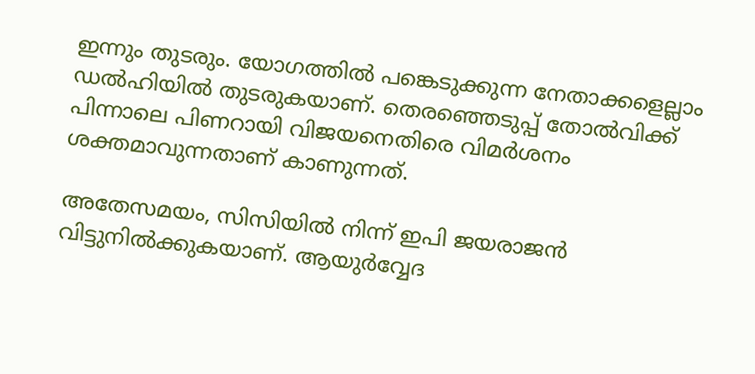ഇന്നും തുടരും. യോഗത്തിൽ പങ്കെടുക്കുന്ന നേതാക്കളെല്ലാം ഡൽഹിയിൽ തുടരുകയാണ്. തെരഞ്ഞെടുപ്പ് തോൽവിക്ക് പിന്നാലെ പിണറായി വിജയനെതിരെ വിമർശനം ശക്തമാവുന്നതാണ് കാണുന്നത്.

അതേസമയം, സിസിയിൽ നിന്ന് ഇപി ജയരാജൻ വിട്ടുനിൽക്കുകയാണ്. ആയുർവ്വേദ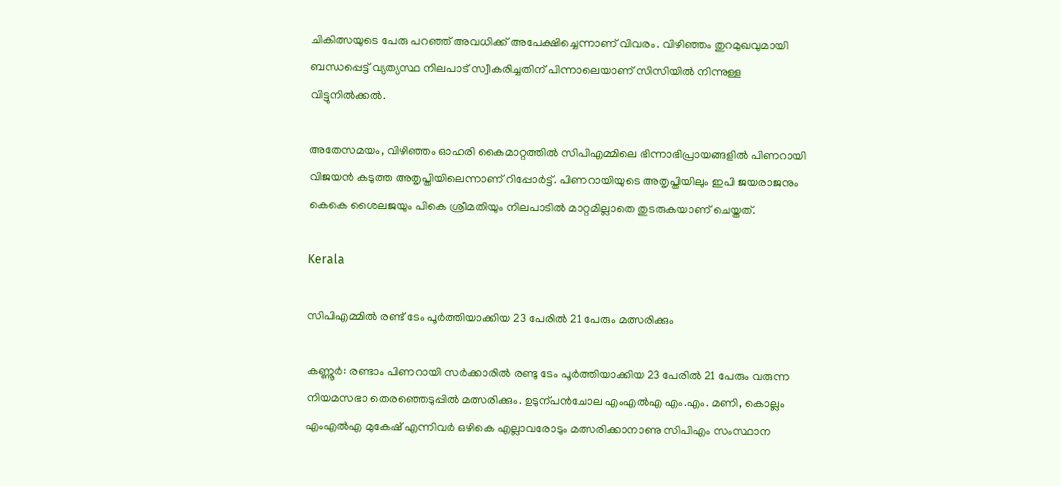ചികിത്സയുടെ പേരു പറഞ്ഞ് അവധിക്ക് അപേക്ഷിച്ചെന്നാണ് വിവരം. വിഴിഞ്ഞം തുറമുഖവുമായി ബന്ധപ്പെട്ട് വ്യത്യസ്ഥ നിലപാട് സ്വീകരിച്ചതിന് പിന്നാലെയാണ് സിസിയിൽ നിന്നുള്ള വിട്ടുനിൽക്കൽ.

അതേസമയം, വിഴിഞ്ഞം ഓഹരി കൈമാറ്റത്തിൽ സിപിഎമ്മിലെ ഭിന്നാഭിപ്രായങ്ങളിൽ പിണറായി വിജയൻ കടുത്ത അതൃപ്തിയിലെന്നാണ് റിപ്പോർട്ട്. പിണറായിയുടെ അതൃപ്തിയിലും ഇപി ജയരാജനും കെകെ ശൈലജയും പികെ ശ്രീമതിയും നിലപാടിൽ മാറ്റമില്ലാതെ തുടരുകയാണ് ചെയ്തത്.

Kerala

സിപിഎമ്മിൽ രണ്ട് ടേം പൂർത്തിയാക്കിയ 23 പേരിൽ 21 പേരും മത്സരിക്കും

കണ്ണൂർ: രണ്ടാം പിണറായി സർക്കാരിൽ രണ്ടു ടേം പൂർത്തിയാക്കിയ 23 പേരിൽ 21 പേരും വരുന്ന നിയമസഭാ തെരഞ്ഞെടുപ്പിൽ മത്സരിക്കും. ഉടുന്പൻചോല എംഎൽഎ എം.എം. മണി, കൊല്ലം എംഎൽഎ മുകേഷ് എന്നിവർ ഒഴികെ എല്ലാവരോടും മത്സരിക്കാനാണു സിപിഎം സംസ്ഥാന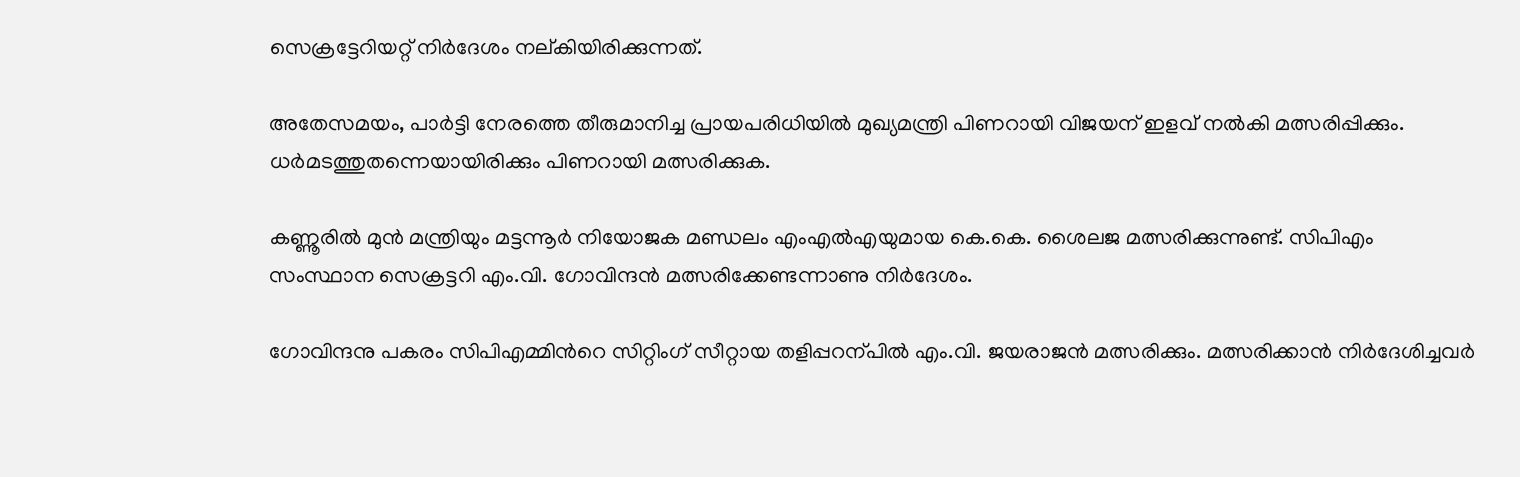സെക്രട്ടേറിയറ്റ് നിർദേശം നല്കിയിരിക്കുന്നത്.

അതേസമയം, പാർട്ടി നേരത്തെ തീരുമാനിച്ച പ്രായപരിധിയിൽ മുഖ്യമന്ത്രി പിണറായി വിജയന് ഇളവ് നൽകി മത്സരിപ്പിക്കും. ധർമടത്തുതന്നെയായിരിക്കും പിണറായി മത്സരിക്കുക.

കണ്ണൂരിൽ മുൻ മന്ത്രിയും മട്ടന്നൂർ നിയോജക മണ്ഡലം എംഎൽഎയുമായ കെ.കെ. ശൈലജ മത്സരിക്കുന്നുണ്ട്. സിപിഎം സംസ്ഥാന സെക്രട്ടറി എം.വി. ഗോവിന്ദൻ മത്സരിക്കേണ്ടന്നാണു നിർദേശം.

ഗോവിന്ദനു പകരം സിപിഎമ്മിന്‍റെ സിറ്റിംഗ് സീറ്റായ തളിപ്പറന്പിൽ എം.വി. ജയരാജൻ മത്സരിക്കും. മത്സരിക്കാൻ നിർദേശിച്ചവർ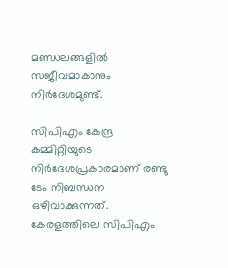മണ്ഡലങ്ങളിൽ സജീവമാകാനും നിർദേശമുണ്ട്.

സിപിഎം കേന്ദ്ര കമ്മിറ്റിയുടെ നിർദേശപ്രകാരമാണ് രണ്ടു ടേം നിബന്ധന ഒഴിവാക്കുന്നത്. കേരളത്തിലെ സിപിഎം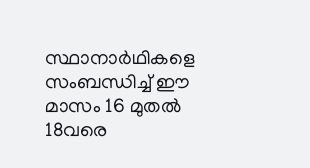സ്ഥാനാർഥികളെ സംബന്ധിച്ച് ഈ മാസം 16 മുതൽ 18വരെ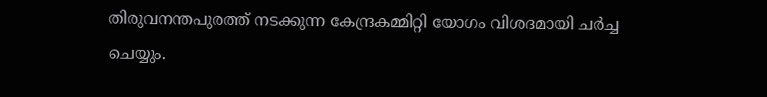തിരുവനന്തപുരത്ത് നടക്കുന്ന കേന്ദ്രകമ്മിറ്റി യോഗം വിശദമായി ചർച്ച ചെയ്യും.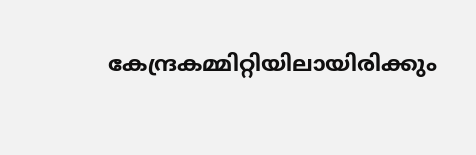കേന്ദ്രകമ്മിറ്റിയിലായിരിക്കും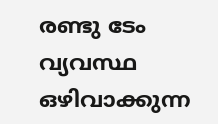രണ്ടു ടേം വ്യവസ്ഥ ഒഴിവാക്കുന്ന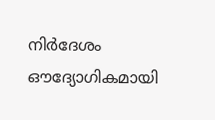നിർദേശം ഔദ്യോഗികമായി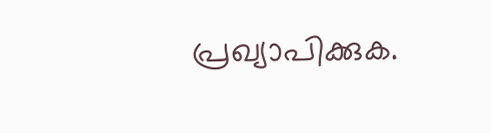പ്രഖ്യാപിക്കുക.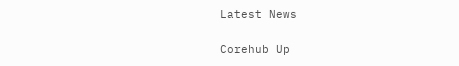Latest News

Corehub Up